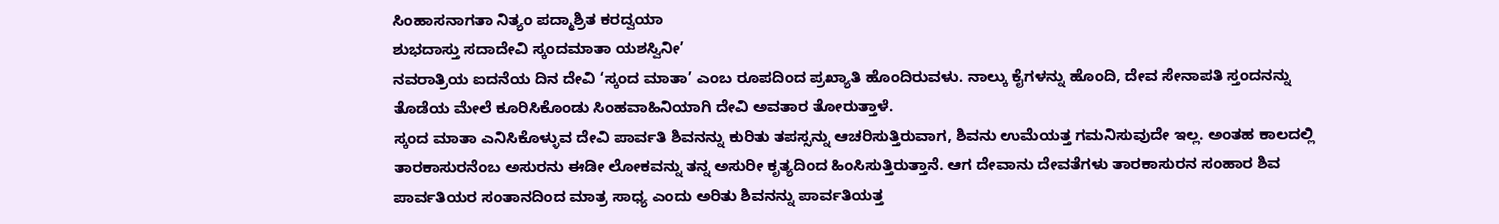ಸಿಂಹಾಸನಾಗತಾ ನಿತ್ಯಂ ಪದ್ಮಾಶ್ರಿತ ಕರದ್ವಯಾ
ಶುಭದಾಸ್ತು ಸದಾದೇವಿ ಸ್ಕಂದಮಾತಾ ಯಶಸ್ವಿನೀ’
ನವರಾತ್ರಿಯ ಐದನೆಯ ದಿನ ದೇವಿ ‘ಸ್ಕಂದ ಮಾತಾ’ ಎಂಬ ರೂಪದಿಂದ ಪ್ರಖ್ಯಾತಿ ಹೊಂದಿರುವಳು. ನಾಲ್ಕು ಕೈಗಳನ್ನು ಹೊಂದಿ, ದೇವ ಸೇನಾಪತಿ ಸ್ತಂದನನ್ನು ತೊಡೆಯ ಮೇಲೆ ಕೂರಿಸಿಕೊಂಡು ಸಿಂಹವಾಹಿನಿಯಾಗಿ ದೇವಿ ಅವತಾರ ತೋರುತ್ತಾಳೆ.
ಸ್ಕಂದ ಮಾತಾ ಎನಿಸಿಕೊಳ್ಳುವ ದೇವಿ ಪಾರ್ವತಿ ಶಿವನನ್ನು ಕುರಿತು ತಪಸ್ಸನ್ನು ಆಚರಿಸುತ್ತಿರುವಾಗ, ಶಿವನು ಉಮೆಯತ್ತ ಗಮನಿಸುವುದೇ ಇಲ್ಲ. ಅಂತಹ ಕಾಲದಲ್ಲಿ ತಾರಕಾಸುರನೆಂಬ ಅಸುರನು ಈಡೀ ಲೋಕವನ್ನು ತನ್ನ ಅಸುರೀ ಕೃತ್ಯದಿಂದ ಹಿಂಸಿಸುತ್ತಿರುತ್ತಾನೆ. ಆಗ ದೇವಾನು ದೇವತೆಗಳು ತಾರಕಾಸುರನ ಸಂಹಾರ ಶಿವ ಪಾರ್ವತಿಯರ ಸಂತಾನದಿಂದ ಮಾತ್ರ ಸಾಧ್ಯ ಎಂದು ಅರಿತು ಶಿವನನ್ನು ಪಾರ್ವತಿಯತ್ತ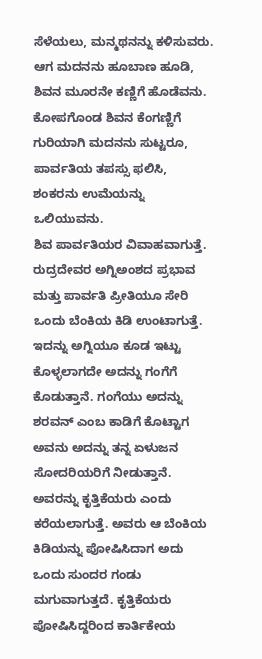ಸೆಳೆಯಲು, ಮನ್ಮಥನನ್ನು ಕಳಿಸುವರು. ಆಗ ಮದನನು ಹೂಬಾಣ ಹೂಡಿ, ಶಿವನ ಮೂರನೇ ಕಣ್ಣಿಗೆ ಹೊಡೆವನು. ಕೋಪಗೊಂಡ ಶಿವನ ಕೆಂಗಣ್ಣಿಗೆ ಗುರಿಯಾಗಿ ಮದನನು ಸುಟ್ಟರೂ, ಪಾರ್ವತಿಯ ತಪಸ್ಸು ಫಲಿಸಿ, ಶಂಕರನು ಉಮೆಯನ್ನು ಒಲಿಯುವನು.
ಶಿವ ಪಾರ್ವತಿಯರ ವಿವಾಹವಾಗುತ್ತೆ. ರುದ್ರದೇವರ ಅಗ್ನಿಅಂಶದ ಪ್ರಭಾವ ಮತ್ತು ಪಾರ್ವತಿ ಪ್ರೀತಿಯೂ ಸೇರಿ ಒಂದು ಬೆಂಕಿಯ ಕಿಡಿ ಉಂಟಾಗುತ್ತೆ. ಇದನ್ನು ಅಗ್ನಿಯೂ ಕೂಡ ಇಟ್ಟು ಕೊಳ್ಳಲಾಗದೇ ಅದನ್ನು ಗಂಗೆಗೆ ಕೊಡುತ್ತಾನೆ. ಗಂಗೆಯು ಅದನ್ನು ಶರವನ್ ಎಂಬ ಕಾಡಿಗೆ ಕೊಟ್ಟಾಗ ಅವನು ಅದನ್ನು ತನ್ನ ಏಳುಜನ ಸೋದರಿಯರಿಗೆ ನೀಡುತ್ತಾನೆ. ಅವರನ್ನು ಕೃತ್ತಿಕೆಯರು ಎಂದು ಕರೆಯಲಾಗುತ್ತೆ. ಅವರು ಆ ಬೆಂಕಿಯ ಕಿಡಿಯನ್ನು ಪೋಷಿಸಿದಾಗ ಅದು ಒಂದು ಸುಂದರ ಗಂಡು ಮಗುವಾಗುತ್ತದೆ. ಕೃತ್ತಿಕೆಯರು ಪೋಷಿಸಿದ್ದರಿಂದ ಕಾರ್ತಿಕೇಯ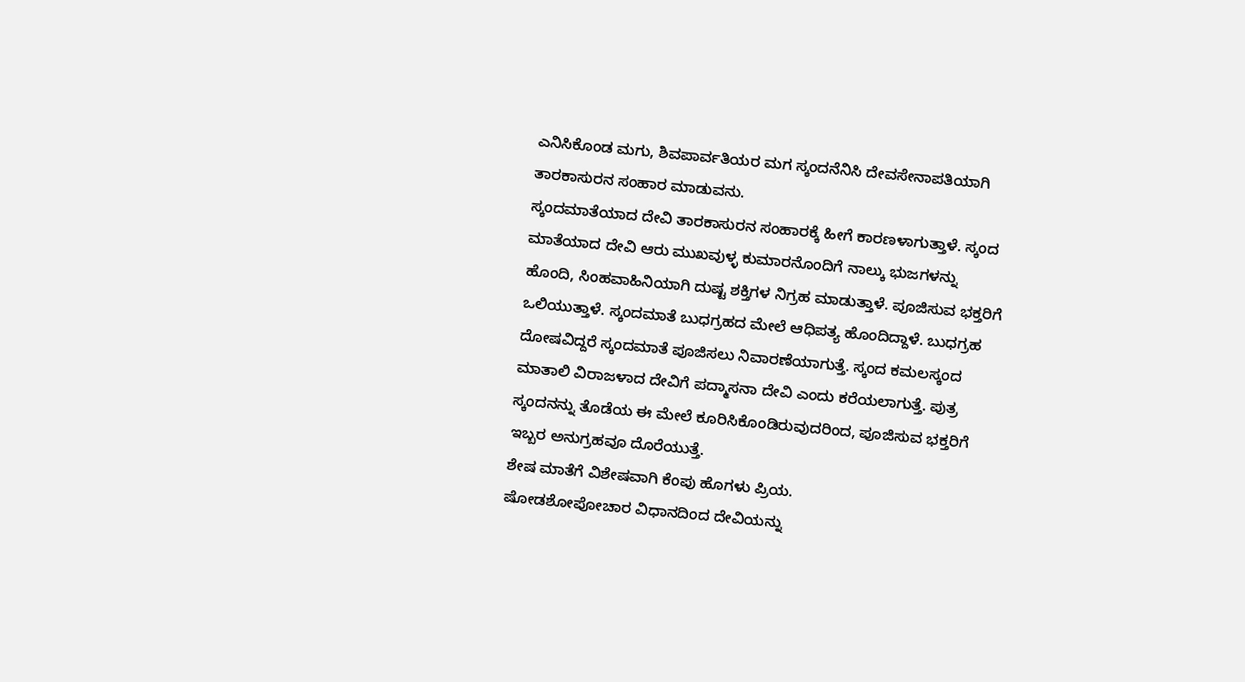ಎನಿಸಿಕೊಂಡ ಮಗು, ಶಿವಪಾರ್ವತಿಯರ ಮಗ ಸ್ಕಂದನೆನಿಸಿ ದೇವಸೇನಾಪತಿಯಾಗಿ ತಾರಕಾಸುರನ ಸಂಹಾರ ಮಾಡುವನು.
ಸ್ಕಂದಮಾತೆಯಾದ ದೇವಿ ತಾರಕಾಸುರನ ಸಂಹಾರಕ್ಕೆ ಹೀಗೆ ಕಾರಣಳಾಗುತ್ತಾಳೆ. ಸ್ಕಂದ ಮಾತೆಯಾದ ದೇವಿ ಆರು ಮುಖವುಳ್ಳ ಕುಮಾರನೊಂದಿಗೆ ನಾಲ್ಕು ಭುಜಗಳನ್ನು ಹೊಂದಿ, ಸಿಂಹವಾಹಿನಿಯಾಗಿ ದುಷ್ಟ ಶಕ್ತಿಗಳ ನಿಗ್ರಹ ಮಾಡುತ್ತಾಳೆ. ಪೂಜಿಸುವ ಭಕ್ತರಿಗೆ ಒಲಿಯುತ್ತಾಳೆ. ಸ್ಕಂದಮಾತೆ ಬುಧಗ್ರಹದ ಮೇಲೆ ಆಧಿಪತ್ಯ ಹೊಂದಿದ್ದಾಳೆ. ಬುಧಗ್ರಹ ದೋಷವಿದ್ದರೆ ಸ್ಕಂದಮಾತೆ ಪೂಜಿಸಲು ನಿವಾರಣೆಯಾಗುತ್ತೆ. ಸ್ಕಂದ ಕಮಲಸ್ಕಂದ ಮಾತಾಲಿ ವಿರಾಜಳಾದ ದೇವಿಗೆ ಪದ್ಮಾಸನಾ ದೇವಿ ಎಂದು ಕರೆಯಲಾಗುತ್ತೆ. ಪುತ್ರ ಸ್ಕಂದನನ್ನು ತೊಡೆಯ ಈ ಮೇಲೆ ಕೂರಿಸಿಕೊಂಡಿರುವುದರಿಂದ, ಪೂಜಿಸುವ ಭಕ್ತರಿಗೆ ಇಬ್ಬರ ಅನುಗ್ರಹವೂ ದೊರೆಯುತ್ತೆ.
ಶೇಷ ಮಾತೆಗೆ ವಿಶೇಷವಾಗಿ ಕೆಂಪು ಹೊಗಳು ಪ್ರಿಯ.
ಷೋಡಶೋಪೋಚಾರ ವಿಧಾನದಿಂದ ದೇವಿಯನ್ನು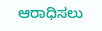ಆರಾಧಿಸಲು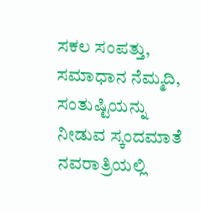ಸಕಲ ಸಂಪತ್ತು, ಸಮಾಧಾನ ನೆಮ್ಮದಿ, ಸಂತುಷ್ಟಿಯನ್ನು ನೀಡುವ ಸ್ಕಂದಮಾತೆ ನವರಾತ್ರಿಯಲ್ಲಿ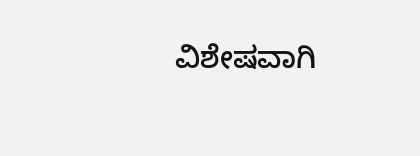ವಿಶೇಷವಾಗಿ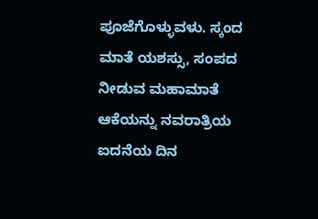ಪೂಜೆಗೊಳ್ಳುವಳು. ಸ್ಕಂದ ಮಾತೆ ಯಶಸ್ಸು, ಸಂಪದ ನೀಡುವ ಮಹಾಮಾತೆ ಆಕೆಯನ್ನು ನವರಾತ್ರಿಯ ಐದನೆಯ ದಿನ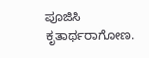ಪೂಜಿಸಿ ಕೃತಾರ್ಥರಾಗೋಣ.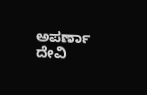ಅಪರ್ಣಾ ದೇವಿ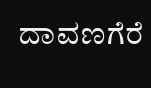ದಾವಣಗೆರೆ